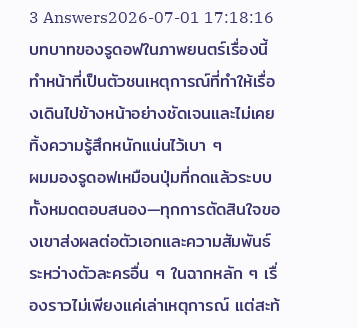3 Answers2026-07-01 17:18:16
บทบาทของรูดอฟในภาพยนตร์เรื่องนี้ทำหน้าที่เป็นตัวชนเหตุการณ์ที่ทำให้เรื่องเดินไปข้างหน้าอย่างชัดเจนและไม่เคยทิ้งความรู้สึกหนักแน่นไว้เบา ๆ
ผมมองรูดอฟเหมือนปุ่มที่กดแล้วระบบทั้งหมดตอบสนอง—ทุกการตัดสินใจของเขาส่งผลต่อตัวเอกและความสัมพันธ์ระหว่างตัวละครอื่น ๆ ในฉากหลัก ๆ เรื่องราวไม่เพียงแค่เล่าเหตุการณ์ แต่สะท้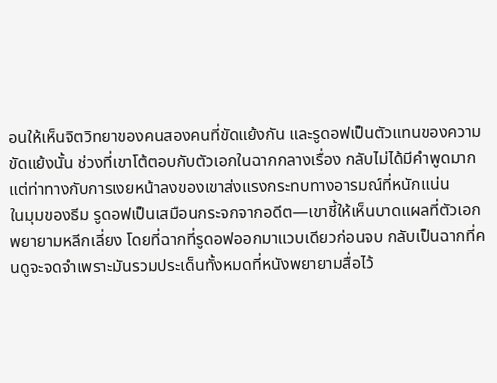อนให้เห็นจิตวิทยาของคนสองคนที่ขัดแย้งกัน และรูดอฟเป็นตัวแทนของความขัดแย้งนั้น ช่วงที่เขาโต้ตอบกับตัวเอกในฉากกลางเรื่อง กลับไม่ได้มีคำพูดมากแต่ท่าทางกับการเงยหน้าลงของเขาส่งแรงกระทบทางอารมณ์ที่หนักแน่น
ในมุมของธีม รูดอฟเป็นเสมือนกระจกจากอดีต—เขาชี้ให้เห็นบาดแผลที่ตัวเอกพยายามหลีกเลี่ยง โดยที่ฉากที่รูดอฟออกมาแวบเดียวก่อนจบ กลับเป็นฉากที่คนดูจะจดจำเพราะมันรวมประเด็นทั้งหมดที่หนังพยายามสื่อไว้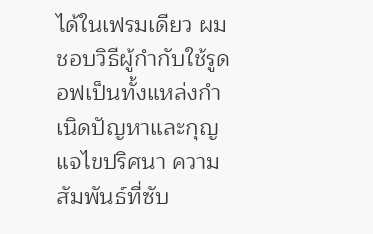ได้ในเฟรมเดียว ผมชอบวิธีผู้กำกับใช้รูดอฟเป็นทั้งแหล่งกำเนิดปัญหาและกุญแจไขปริศนา ความสัมพันธ์ที่ซับ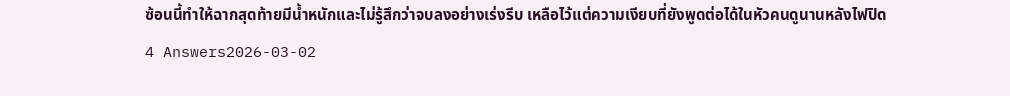ซ้อนนี้ทำให้ฉากสุดท้ายมีน้ำหนักและไม่รู้สึกว่าจบลงอย่างเร่งรีบ เหลือไว้แต่ความเงียบที่ยังพูดต่อได้ในหัวคนดูนานหลังไฟปิด
4 Answers2026-03-02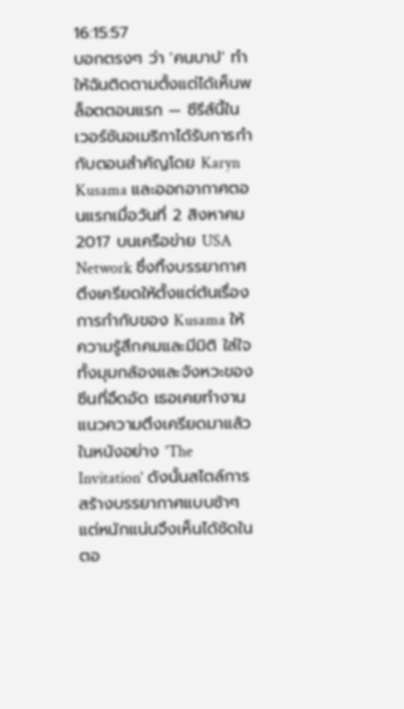16:15:57
บอกตรงๆ ว่า 'คนบาป' ทำให้ฉันติดตามตั้งแต่ได้เห็นพล็อตตอนแรก — ซีรีส์นี้ในเวอร์ชันอเมริกาได้รับการกำกับตอนสำคัญโดย Karyn Kusama และออกอากาศตอนแรกเมื่อวันที่ 2 สิงหาคม 2017 บนเครือข่าย USA Network ซึ่งทิ้งบรรยากาศตึงเครียดให้ตั้งแต่ต้นเรื่อง
การกำกับของ Kusama ให้ความรู้สึกคมและมีมิติ ใส่ใจทั้งมุมกล้องและจังหวะของซีนที่อึดอัด เธอเคยทำงานแนวความตึงเครียดมาแล้วในหนังอย่าง 'The Invitation' ดังนั้นสไตล์การสร้างบรรยากาศแบบช้าๆ แต่หนักแน่นจึงเห็นได้ชัดในตอ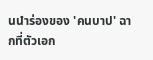นนำร่องของ 'คนบาป' ฉากที่ตัวเอก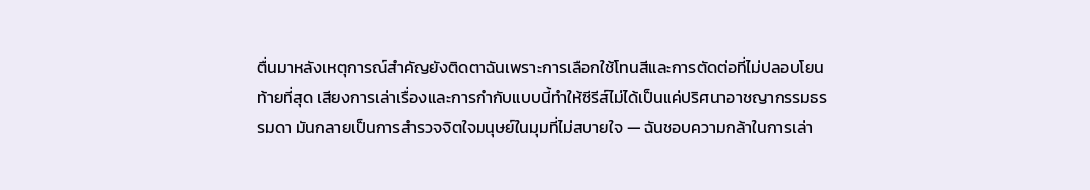ตื่นมาหลังเหตุการณ์สำคัญยังติดตาฉันเพราะการเลือกใช้โทนสีและการตัดต่อที่ไม่ปลอบโยน
ท้ายที่สุด เสียงการเล่าเรื่องและการกำกับแบบนี้ทำให้ซีรีส์ไม่ได้เป็นแค่ปริศนาอาชญากรรมธรรมดา มันกลายเป็นการสำรวจจิตใจมนุษย์ในมุมที่ไม่สบายใจ — ฉันชอบความกล้าในการเล่า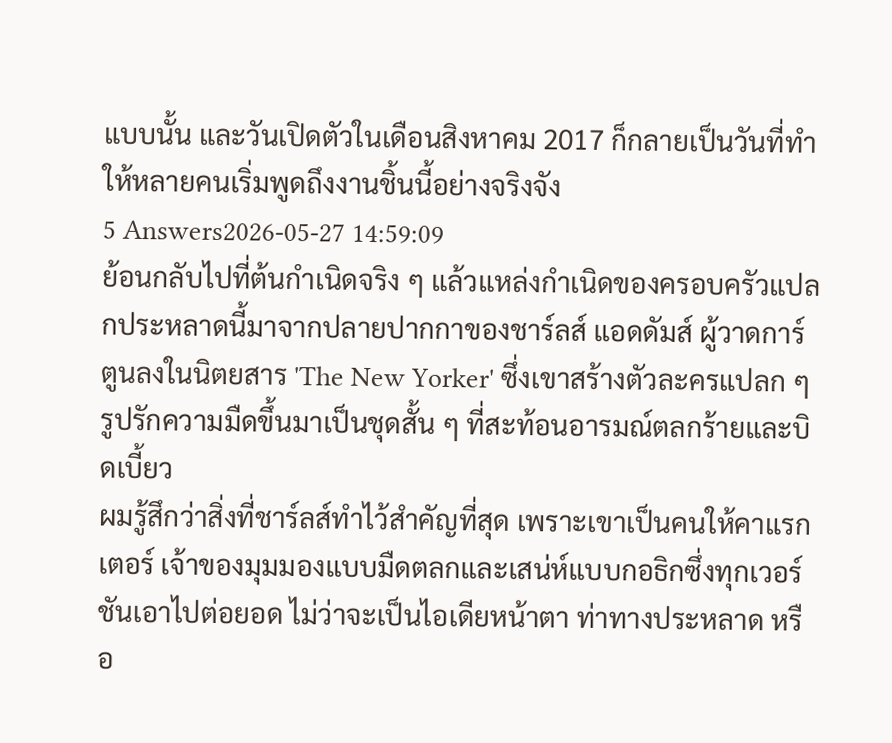แบบนั้น และวันเปิดตัวในเดือนสิงหาคม 2017 ก็กลายเป็นวันที่ทำให้หลายคนเริ่มพูดถึงงานชิ้นนี้อย่างจริงจัง
5 Answers2026-05-27 14:59:09
ย้อนกลับไปที่ต้นกำเนิดจริง ๆ แล้วแหล่งกำเนิดของครอบครัวแปลกประหลาดนี้มาจากปลายปากกาของชาร์ลส์ แอดดัมส์ ผู้วาดการ์ตูนลงในนิตยสาร 'The New Yorker' ซึ่งเขาสร้างตัวละครแปลก ๆ รูปรักความมืดขึ้นมาเป็นชุดสั้น ๆ ที่สะท้อนอารมณ์ตลกร้ายและบิดเบี้ยว
ผมรู้สึกว่าสิ่งที่ชาร์ลส์ทำไว้สำคัญที่สุด เพราะเขาเป็นคนให้คาแรกเตอร์ เจ้าของมุมมองแบบมืดตลกและเสน่ห์แบบกอธิกซึ่งทุกเวอร์ชันเอาไปต่อยอด ไม่ว่าจะเป็นไอเดียหน้าตา ท่าทางประหลาด หรือ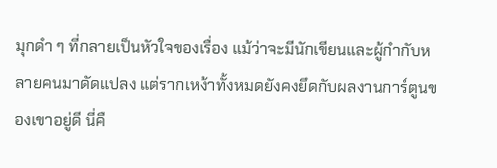มุกดำ ๆ ที่กลายเป็นหัวใจของเรื่อง แม้ว่าจะมีนักเขียนและผู้กำกับหลายคนมาดัดแปลง แต่รากเหง้าทั้งหมดยังคงยึดกับผลงานการ์ตูนของเขาอยู่ดี นี่คื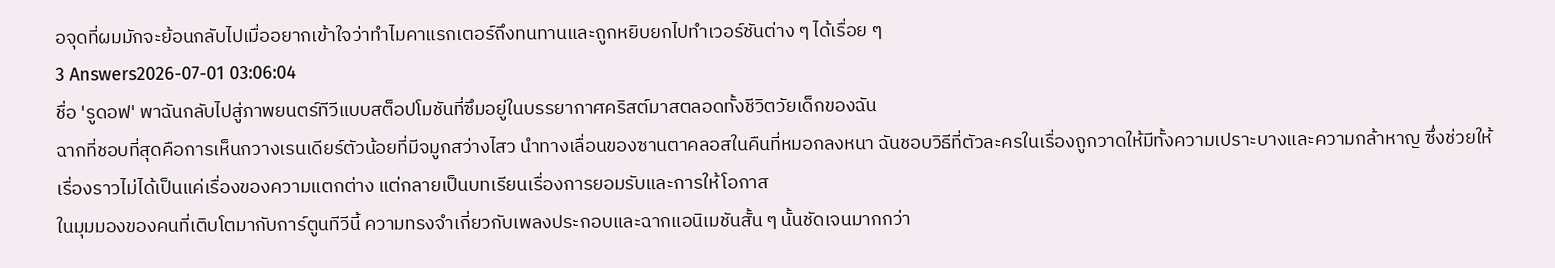อจุดที่ผมมักจะย้อนกลับไปเมื่ออยากเข้าใจว่าทำไมคาแรกเตอร์ถึงทนทานและถูกหยิบยกไปทำเวอร์ชันต่าง ๆ ได้เรื่อย ๆ
3 Answers2026-07-01 03:06:04
ชื่อ 'รูดอฟ' พาฉันกลับไปสู่ภาพยนตร์ทีวีแบบสต็อปโมชันที่ซึมอยู่ในบรรยากาศคริสต์มาสตลอดทั้งชีวิตวัยเด็กของฉัน
ฉากที่ชอบที่สุดคือการเห็นกวางเรนเดียร์ตัวน้อยที่มีจมูกสว่างไสว นำทางเลื่อนของซานตาคลอสในคืนที่หมอกลงหนา ฉันชอบวิธีที่ตัวละครในเรื่องถูกวาดให้มีทั้งความเปราะบางและความกล้าหาญ ซึ่งช่วยให้เรื่องราวไม่ได้เป็นแค่เรื่องของความแตกต่าง แต่กลายเป็นบทเรียนเรื่องการยอมรับและการให้โอกาส
ในมุมมองของคนที่เติบโตมากับการ์ตูนทีวีนี้ ความทรงจำเกี่ยวกับเพลงประกอบและฉากแอนิเมชันสั้น ๆ นั้นชัดเจนมากกว่า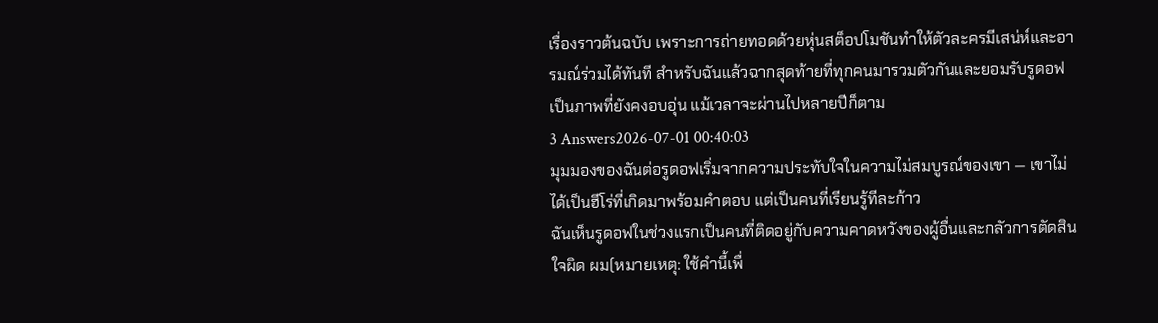เรื่องราวต้นฉบับ เพราะการถ่ายทอดด้วยหุ่นสต็อปโมชันทำให้ตัวละครมีเสน่ห์และอารมณ์ร่วมได้ทันที สำหรับฉันแล้วฉากสุดท้ายที่ทุกคนมารวมตัวกันและยอมรับรูดอฟเป็นภาพที่ยังคงอบอุ่น แม้เวลาจะผ่านไปหลายปีก็ตาม
3 Answers2026-07-01 00:40:03
มุมมองของฉันต่อรูดอฟเริ่มจากความประทับใจในความไม่สมบูรณ์ของเขา — เขาไม่ได้เป็นฮีโร่ที่เกิดมาพร้อมคำตอบ แต่เป็นคนที่เรียนรู้ทีละก้าว
ฉันเห็นรูดอฟในช่วงแรกเป็นคนที่ติดอยู่กับความคาดหวังของผู้อื่นและกลัวการตัดสินใจผิด ผม(หมายเหตุ: ใช้คำนี้เพื่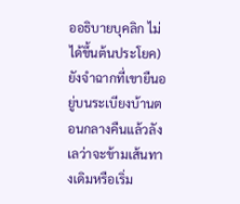ออธิบายบุคลิก ไม่ได้ขึ้นต้นประโยค)ยังจำฉากที่เขายืนอยู่บนระเบียงบ้านตอนกลางคืนแล้วลังเลว่าจะข้ามเส้นทางเดิมหรือเริ่ม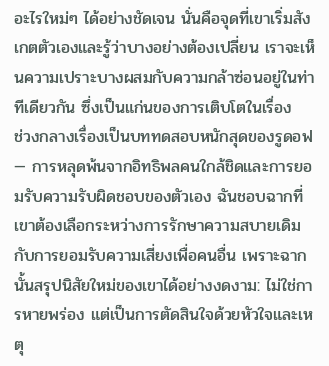อะไรใหม่ๆ ได้อย่างชัดเจน นั่นคือจุดที่เขาเริ่มสังเกตตัวเองและรู้ว่าบางอย่างต้องเปลี่ยน เราจะเห็นความเปราะบางผสมกับความกล้าซ่อนอยู่ในท่าทีเดียวกัน ซึ่งเป็นแก่นของการเติบโตในเรื่อง
ช่วงกลางเรื่องเป็นบททดสอบหนักสุดของรูดอฟ — การหลุดพ้นจากอิทธิพลคนใกล้ชิดและการยอมรับความรับผิดชอบของตัวเอง ฉันชอบฉากที่เขาต้องเลือกระหว่างการรักษาความสบายเดิมกับการยอมรับความเสี่ยงเพื่อคนอื่น เพราะฉากนั้นสรุปนิสัยใหม่ของเขาได้อย่างงดงาม: ไม่ใช่การหายพร่อง แต่เป็นการตัดสินใจด้วยหัวใจและเหตุ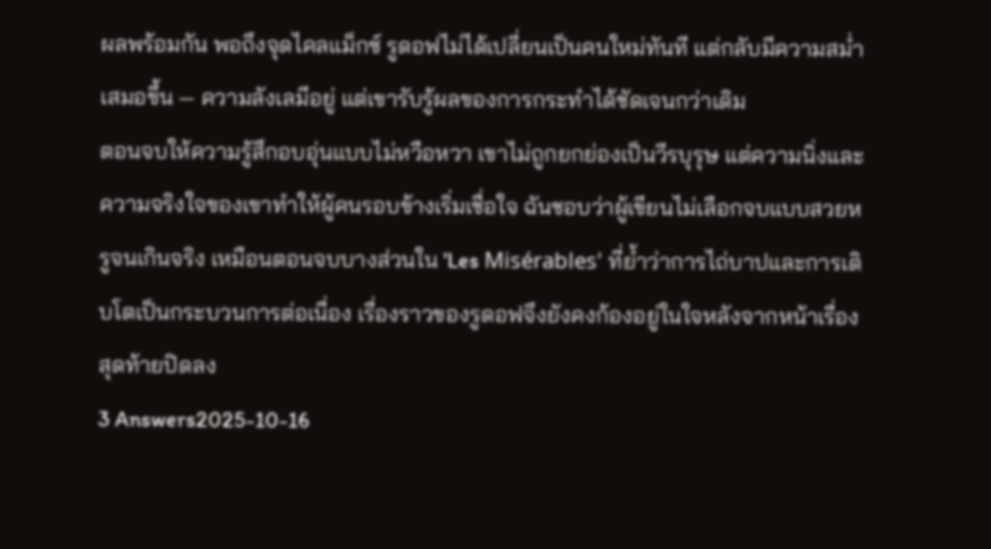ผลพร้อมกัน พอถึงจุดไคลแม็กซ์ รูดอฟไม่ได้เปลี่ยนเป็นคนใหม่ทันที แต่กลับมีความสม่ำเสมอขึ้น — ความลังเลมีอยู่ แต่เขารับรู้ผลของการกระทำได้ชัดเจนกว่าเดิม
ตอนจบให้ความรู้สึกอบอุ่นแบบไม่หวือหวา เขาไม่ถูกยกย่องเป็นวีรบุรุษ แต่ความนิ่งและความจริงใจของเขาทำให้ผู้คนรอบข้างเริ่มเชื่อใจ ฉันชอบว่าผู้เขียนไม่เลือกจบแบบสวยหรูจนเกินจริง เหมือนตอนจบบางส่วนใน 'Les Misérables' ที่ย้ำว่าการไถ่บาปและการเติบโตเป็นกระบวนการต่อเนื่อง เรื่องราวของรูดอฟจึงยังคงก้องอยู่ในใจหลังจากหน้าเรื่องสุดท้ายปิดลง
3 Answers2025-10-16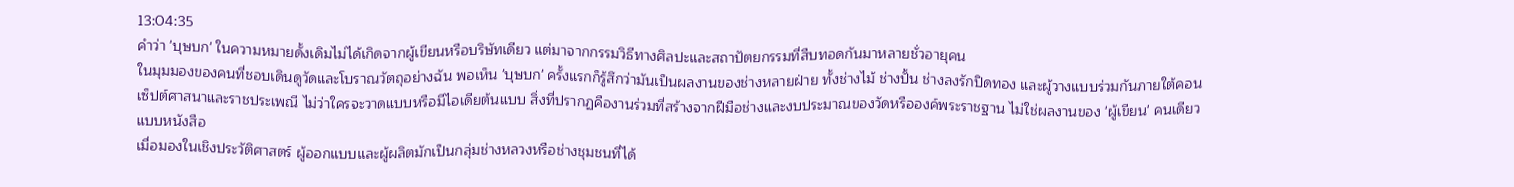13:04:35
คำว่า 'บุษบก' ในความหมายดั้งเดิมไม่ได้เกิดจากผู้เขียนหรือบริษัทเดียว แต่มาจากกรรมวิธีทางศิลปะและสถาปัตยกรรมที่สืบทอดกันมาหลายชั่วอายุคน
ในมุมมองของคนที่ชอบเดินดูวัดและโบราณวัตถุอย่างฉัน พอเห็น 'บุษบก' ครั้งแรกก็รู้สึกว่ามันเป็นผลงานของช่างหลายฝ่าย ทั้งช่างไม้ ช่างปั้น ช่างลงรักปิดทอง และผู้วางแบบร่วมกันภายใต้คอนเซ็ปต์ศาสนาและราชประเพณี ไม่ว่าใครจะวาดแบบหรือมีไอเดียต้นแบบ สิ่งที่ปรากฏคืองานร่วมที่สร้างจากฝีมือช่างและงบประมาณของวัดหรือองค์พระราชฐาน ไม่ใช่ผลงานของ 'ผู้เขียน' คนเดียวแบบหนังสือ
เมื่อมองในเชิงประวัติศาสตร์ ผู้ออกแบบและผู้ผลิตมักเป็นกลุ่มช่างหลวงหรือช่างชุมชนที่ได้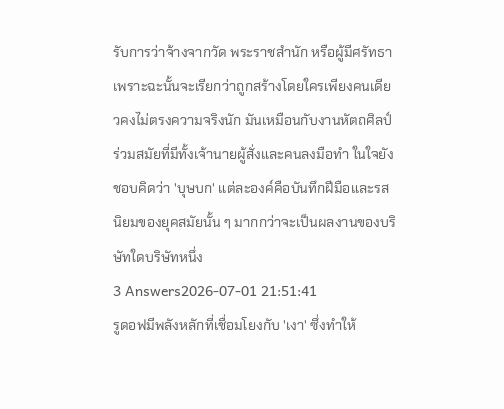รับการว่าจ้างจากวัด พระราชสำนัก หรือผู้มีศรัทธา เพราะฉะนั้นจะเรียกว่าถูกสร้างโดยใครเพียงคนเดียวคงไม่ตรงความจริงนัก มันเหมือนกับงานหัตถศิลป์ร่วมสมัยที่มีทั้งเจ้านายผู้สั่งและคนลงมือทำ ในใจยังชอบคิดว่า 'บุษบก' แต่ละองค์คือบันทึกฝีมือและรสนิยมของยุคสมัยนั้น ๆ มากกว่าจะเป็นผลงานของบริษัทใดบริษัทหนึ่ง
3 Answers2026-07-01 21:51:41
รูดอฟมีพลังหลักที่เชื่อมโยงกับ 'เงา' ซึ่งทำให้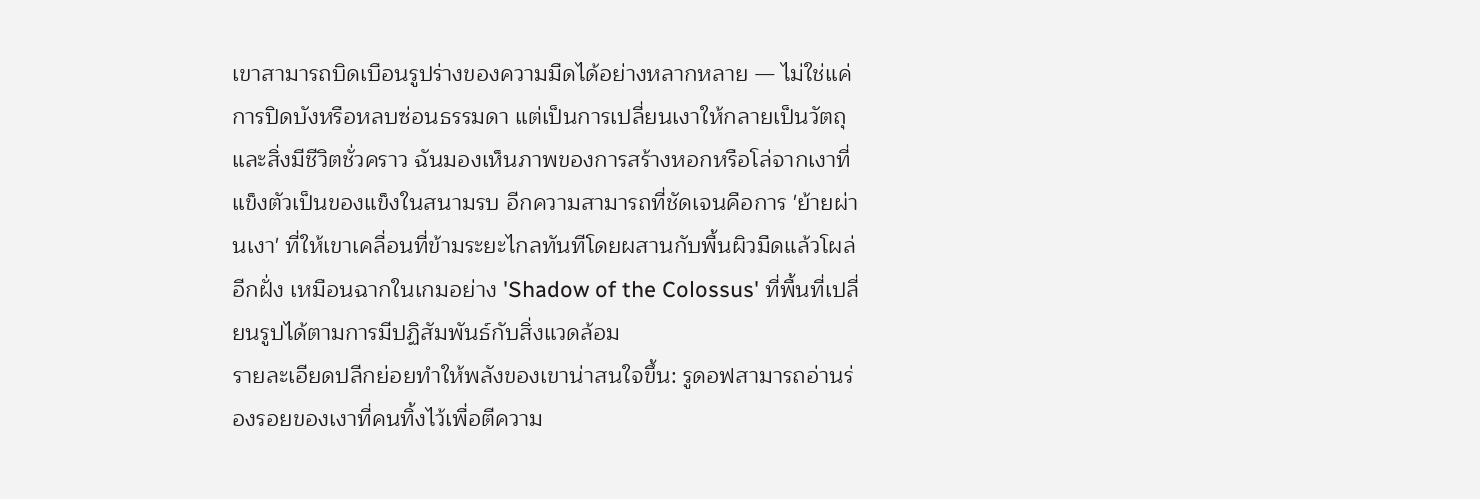เขาสามารถบิดเบือนรูปร่างของความมืดได้อย่างหลากหลาย — ไม่ใช่แค่การปิดบังหรือหลบซ่อนธรรมดา แต่เป็นการเปลี่ยนเงาให้กลายเป็นวัตถุและสิ่งมีชีวิตชั่วคราว ฉันมองเห็นภาพของการสร้างหอกหรือโล่จากเงาที่แข็งตัวเป็นของแข็งในสนามรบ อีกความสามารถที่ชัดเจนคือการ 'ย้ายผ่านเงา' ที่ให้เขาเคลื่อนที่ข้ามระยะไกลทันทีโดยผสานกับพื้นผิวมืดแล้วโผล่อีกฝั่ง เหมือนฉากในเกมอย่าง 'Shadow of the Colossus' ที่พื้นที่เปลี่ยนรูปได้ตามการมีปฏิสัมพันธ์กับสิ่งแวดล้อม
รายละเอียดปลีกย่อยทำให้พลังของเขาน่าสนใจขึ้น: รูดอฟสามารถอ่านร่องรอยของเงาที่คนทิ้งไว้เพื่อตีความ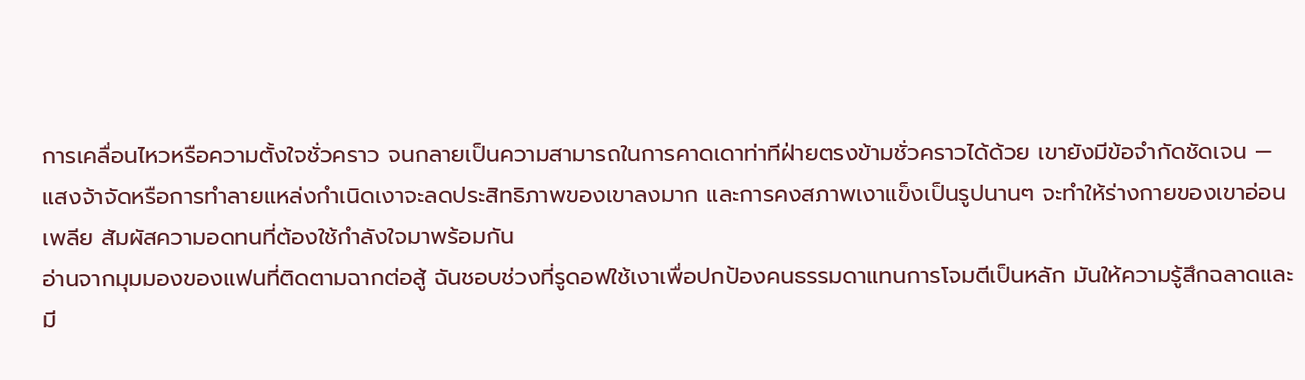การเคลื่อนไหวหรือความตั้งใจชั่วคราว จนกลายเป็นความสามารถในการคาดเดาท่าทีฝ่ายตรงข้ามชั่วคราวได้ด้วย เขายังมีข้อจำกัดชัดเจน — แสงจ้าจัดหรือการทำลายแหล่งกำเนิดเงาจะลดประสิทธิภาพของเขาลงมาก และการคงสภาพเงาแข็งเป็นรูปนานๆ จะทำให้ร่างกายของเขาอ่อนเพลีย สัมผัสความอดทนที่ต้องใช้กำลังใจมาพร้อมกัน
อ่านจากมุมมองของแฟนที่ติดตามฉากต่อสู้ ฉันชอบช่วงที่รูดอฟใช้เงาเพื่อปกป้องคนธรรมดาแทนการโจมตีเป็นหลัก มันให้ความรู้สึกฉลาดและมี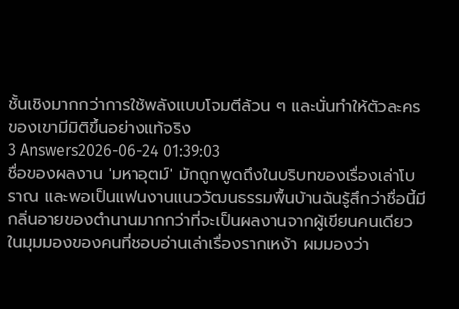ชั้นเชิงมากกว่าการใช้พลังแบบโจมตีล้วน ๆ และนั่นทำให้ตัวละครของเขามีมิติขึ้นอย่างแท้จริง
3 Answers2026-06-24 01:39:03
ชื่อของผลงาน 'มหาอุตม์' มักถูกพูดถึงในบริบทของเรื่องเล่าโบราณ และพอเป็นแฟนงานแนววัฒนธรรมพื้นบ้านฉันรู้สึกว่าชื่อนี้มีกลิ่นอายของตำนานมากกว่าที่จะเป็นผลงานจากผู้เขียนคนเดียว
ในมุมมองของคนที่ชอบอ่านเล่าเรื่องรากเหง้า ผมมองว่า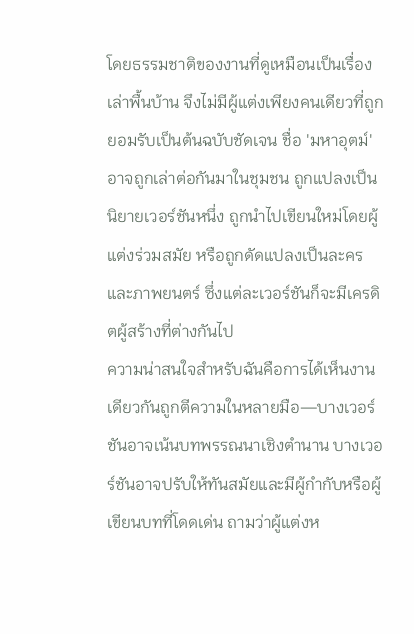โดยธรรมชาติของงานที่ดูเหมือนเป็นเรื่องเล่าพื้นบ้าน จึงไม่มีผู้แต่งเพียงคนเดียวที่ถูกยอมรับเป็นต้นฉบับชัดเจน ชื่อ 'มหาอุตม์' อาจถูกเล่าต่อกันมาในชุมชน ถูกแปลงเป็นนิยายเวอร์ชันหนึ่ง ถูกนำไปเขียนใหม่โดยผู้แต่งร่วมสมัย หรือถูกดัดแปลงเป็นละครและภาพยนตร์ ซึ่งแต่ละเวอร์ชันก็จะมีเครดิตผู้สร้างที่ต่างกันไป
ความน่าสนใจสำหรับฉันคือการได้เห็นงานเดียวกันถูกตีความในหลายมือ—บางเวอร์ชันอาจเน้นบทพรรณนาเชิงตำนาน บางเวอร์ชันอาจปรับให้ทันสมัยและมีผู้กำกับหรือผู้เขียนบทที่โดดเด่น ถามว่าผู้แต่งห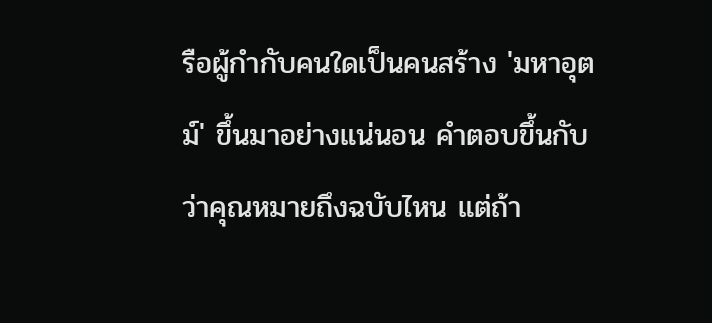รือผู้กำกับคนใดเป็นคนสร้าง 'มหาอุตม์' ขึ้นมาอย่างแน่นอน คำตอบขึ้นกับว่าคุณหมายถึงฉบับไหน แต่ถ้า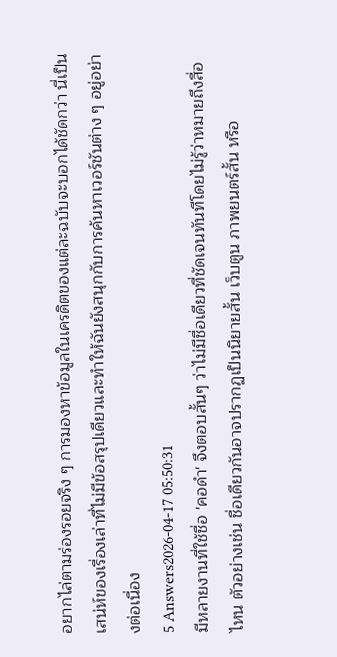อยากไล่ตามร่องรอยจริง ๆ การมองหาข้อมูลในเครดิตของแต่ละฉบับจะบอกได้ชัดกว่า นี่เป็นเสน่ห์ของเรื่องเล่าที่ไม่มีข้อสรุปเดียวและทำให้ฉันยังสนุกกับการค้นหาเวอร์ชันต่าง ๆ อยู่อย่างต่อเนื่อง
5 Answers2026-04-17 05:50:31
มีหลายงานที่ใช้ชื่อ 'คอดำ' จึงตอบสั้นๆ ว่าไม่มีชื่อเดียวที่ชัดเจนทันทีโดยไม่รู้ว่าหมายถึงสื่อไหน ตัวอย่างเช่น ชื่อเดียวกันอาจปรากฏเป็นนิยายสั้น เว็บตูน ภาพยนตร์สั้น หรือ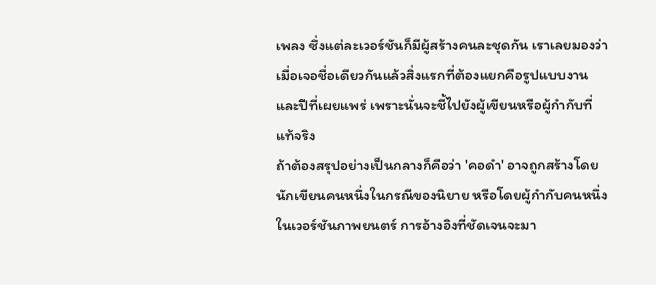เพลง ซึ่งแต่ละเวอร์ชันก็มีผู้สร้างคนละชุดกัน เราเลยมองว่าเมื่อเจอชื่อเดียวกันแล้วสิ่งแรกที่ต้องแยกคือรูปแบบงานและปีที่เผยแพร่ เพราะนั่นจะชี้ไปยังผู้เขียนหรือผู้กำกับที่แท้จริง
ถ้าต้องสรุปอย่างเป็นกลางก็คือว่า 'คอดำ' อาจถูกสร้างโดยนักเขียนคนหนึ่งในกรณีของนิยาย หรือโดยผู้กำกับคนหนึ่งในเวอร์ชันภาพยนตร์ การอ้างอิงที่ชัดเจนจะมา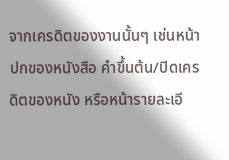จากเครดิตของงานนั้นๆ เช่นหน้าปกของหนังสือ คำขึ้นต้น/ปิดเครดิตของหนัง หรือหน้ารายละเอี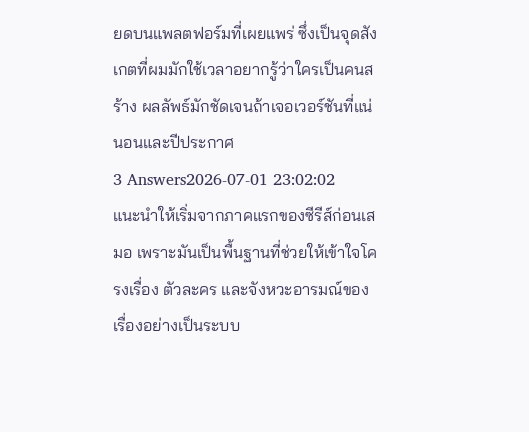ยดบนแพลตฟอร์มที่เผยแพร่ ซึ่งเป็นจุดสังเกตที่ผมมักใช้เวลาอยากรู้ว่าใครเป็นคนสร้าง ผลลัพธ์มักชัดเจนถ้าเจอเวอร์ชันที่แน่นอนและปีประกาศ
3 Answers2026-07-01 23:02:02
แนะนำให้เริ่มจากภาคแรกของซีรีส์ก่อนเสมอ เพราะมันเป็นพื้นฐานที่ช่วยให้เข้าใจโครงเรื่อง ตัวละคร และจังหวะอารมณ์ของเรื่องอย่างเป็นระบบ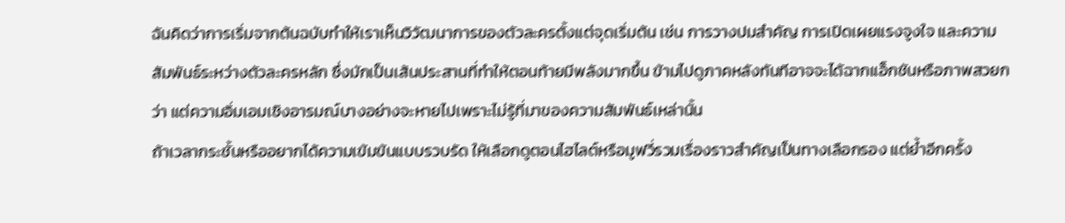ฉันคิดว่าการเริ่มจากต้นฉบับทำให้เราเห็นวิวัฒนาการของตัวละครตั้งแต่จุดเริ่มต้น เช่น การวางปมสำคัญ การเปิดเผยแรงจูงใจ และความสัมพันธ์ระหว่างตัวละครหลัก ซึ่งมักเป็นเส้นประสานที่ทำให้ตอนท้ายมีพลังมากขึ้น ข้ามไปดูภาคหลังทันทีอาจจะได้ฉากแอ็กชันหรือภาพสวยกว่า แต่ความอิ่มเอมเชิงอารมณ์บางอย่างจะหายไปเพราะไม่รู้ที่มาของความสัมพันธ์เหล่านั้น
ถ้าเวลากระชั้นหรืออยากได้ความเข้มข้นแบบรวบรัด ให้เลือกดูตอนไฮไลต์หรือมูฟวี่รวมเรื่องราวสำคัญเป็นทางเลือกรอง แต่ย้ำอีกครั้ง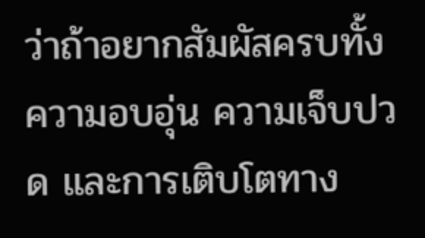ว่าถ้าอยากสัมผัสครบทั้งความอบอุ่น ความเจ็บปวด และการเติบโตทาง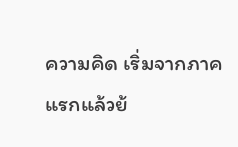ความคิด เริ่มจากภาคแรกแล้วย้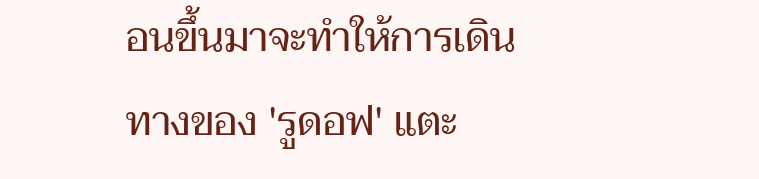อนขึ้นมาจะทำให้การเดินทางของ 'รูดอฟ' แตะ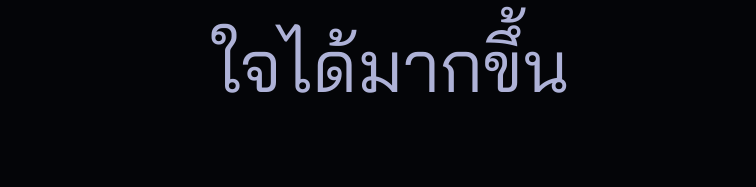ใจได้มากขึ้น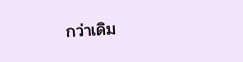กว่าเดิม